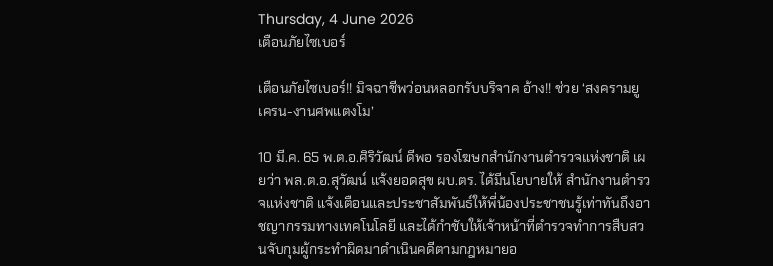Thursday, 4 June 2026
เตือนภัยไซเบอร์

เตือนภัยไซเบอร์!! มิจฉาชีพว่อนหลอกรับบริจาค อ้าง!! ช่วย ‘สงครามยูเครน-งานศพแตงโม’

10 มี.ค. 65 พ.ต.อ.ศิริวัฒน์ ดีพอ รองโฆษกสำนักงานตำรวจแห่งชาติ เผยว่า พล.ต.อ.สุวัฒน์ แจ้งยอดสุข ผบ.ตร. ได้มีนโยบายให้ สำนักงานตำรวจแห่งชาติ แจ้งเตือนและประชาสัมพันธ์ให้พี่น้องประชาชนรู้เท่าทันถึงอาชญากรรมทางเทคโนโลยี และได้กำชับให้เจ้าหน้าที่ตำรวจทำการสืบสวนจับกุมผู้กระทำผิดมาดำเนินคดีตามกฎหมายอ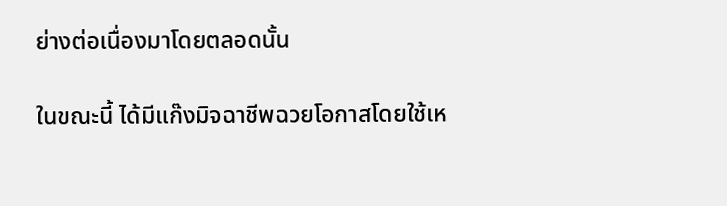ย่างต่อเนื่องมาโดยตลอดนั้น

ในขณะนี้ ได้มีแก๊งมิจฉาชีพฉวยโอกาสโดยใช้เห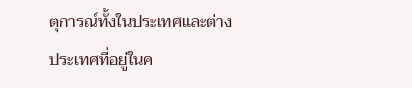ตุการณ์ทั้งในประเทศและต่างประเทศที่อยู่ในค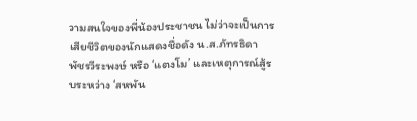วามสนใจของพี่น้องประชาชน ไม่ว่าจะเป็นการเสียชีวิตของนักแสดงชื่อดัง น.ส.ภัทรธิดา พัชรวีระพงษ์ หรือ ‘แตงโม’ และเหตุการณ์สู้รบระหว่าง ‘สหพัน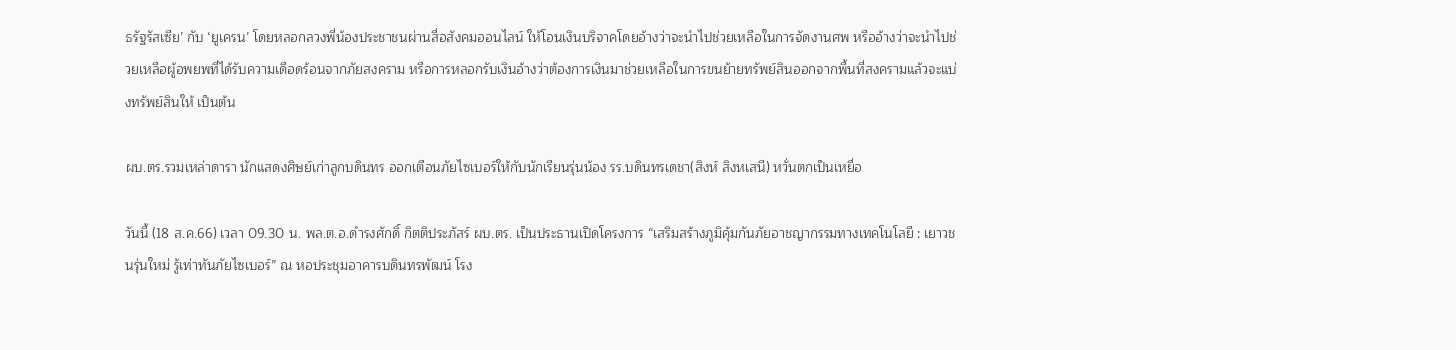ธรัฐรัสเซีย’ กับ ‘ยูเครน’ โดยหลอกลวงพี่น้องประชาชนผ่านสื่อสังคมออนไลน์ ให้โอนเงินบริจาคโดยอ้างว่าจะนำไปช่วยเหลือในการจัดงานศพ หรืออ้างว่าจะนำไปช่วยเหลือผู้อพยพที่ได้รับความเดือดร้อนจากภัยสงคราม หรือการหลอกรับเงินอ้างว่าต้องการเงินมาช่วยเหลือในการขนย้ายทรัพย์สินออกจากพื้นที่สงครามแล้วจะแบ่งทรัพย์สินให้ เป็นต้น

ผบ.ตร.รวมเหล่าดารา นักแสดงศิษย์เก่าลูกบดินทร ออกเตือนภัยไซเบอร์ให้กับนักเรียนรุ่นน้อง รร.บดินทรเดชา(สิงห์ สิงหเสนี) หวั่นตกเป็นเหยื่อ

วันนี้ (18 ส.ค.66) เวลา 09.30 น. พล.ต.อ.ดำรงศักดิ์ กิตติประภัสร์ ผบ.ตร. เป็นประธานเปิดโครงการ “เสริมสร้างภูมิคุ้มกันภัยอาชญากรรมทางเทคโนโลยี : เยาวชนรุ่นใหม่ รู้เท่าทันภัยไซเบอร์” ณ หอประชุมอาคารบดินทรพัฒน์ โรง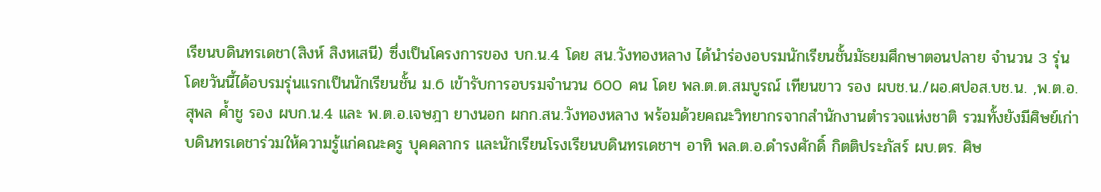เรียนบดินทรเดชา(สิงห์ สิงหเสนี) ซึ่งเป็นโครงการของ บก.น.4 โดย สน.วังทองหลาง ได้นำร่องอบรมนักเรียนชั้นมัธยมศึกษาตอนปลาย จำนวน 3 รุ่น โดยวันนี้ได้อบรมรุ่นแรกเป็นนักเรียนชั้น ม.6 เข้ารับการอบรมจำนวน 600 คน โดย พล.ต.ต.สมบูรณ์ เทียนขาว รอง ผบช.น./ผอ.ศปอส.บช.น. ,พ.ต.อ.สุพล ค้ำชู รอง ผบก.น.4 และ พ.ต.อ.เจษฎา ยางนอก ผกก.สน.วังทองหลาง พร้อมด้วยคณะวิทยากรจากสำนักงานตำรวจแห่งชาติ รวมทั้งยังมีศิษย์เก่าบดินทรเดชาร่วมให้ความรู้แก่คณะครู บุคคลากร และนักเรียนโรงเรียนบดินทรเดชาฯ อาทิ พล.ต.อ.ดำรงศักดิ์ กิตติประภัสร์ ผบ.ตร. ศิษ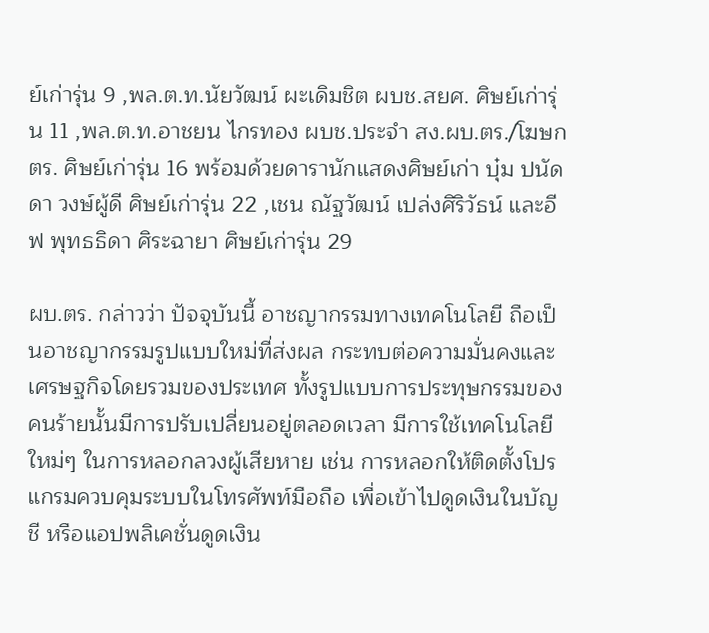ย์เก่ารุ่น 9 ,พล.ต.ท.นัยวัฒน์ ผะเดิมชิต ผบช.สยศ. ศิษย์เก่ารุ่น 11 ,พล.ต.ท.อาชยน ไกรทอง ผบช.ประจำ สง.ผบ.ตร./โฆษก ตร. ศิษย์เก่ารุ่น 16 พร้อมด้วยดารานักแสดงศิษย์เก่า บุ๋ม ปนัดดา วงษ์ผู้ดี ศิษย์เก่ารุ่น 22 ,เชน ณัฐวัฒน์ เปล่งศิริวัธน์ และอีฟ พุทธธิดา ศิระฉายา ศิษย์เก่ารุ่น 29

ผบ.ตร. กล่าวว่า ปัจจุบันนี้ อาชญากรรมทางเทคโนโลยี ถือเป็นอาชญากรรมรูปแบบใหม่ที่ส่งผล กระทบต่อความมั่นคงและเศรษฐกิจโดยรวมของประเทศ ทั้งรูปแบบการประทุษกรรมของ คนร้ายนั้นมีการปรับเปลี่ยนอยู่ตลอดเวลา มีการใช้เทคโนโลยีใหม่ๆ ในการหลอกลวงผู้เสียหาย เช่น การหลอกให้ติดตั้งโปรแกรมควบคุมระบบในโทรศัพท์มือถือ เพื่อเข้าไปดูดเงินในบัญชี หรือแอปพลิเคชั่นดูดเงิน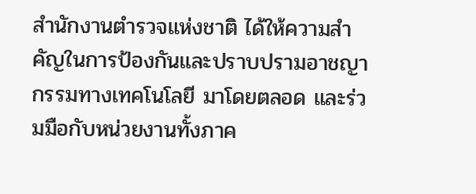สำนักงานตำรวจแห่งชาติ ได้ให้ความสำคัญในการป้องกันและปราบปรามอาชญากรรมทางเทคโนโลยี มาโดยตลอด และร่วมมือกับหน่วยงานทั้งภาค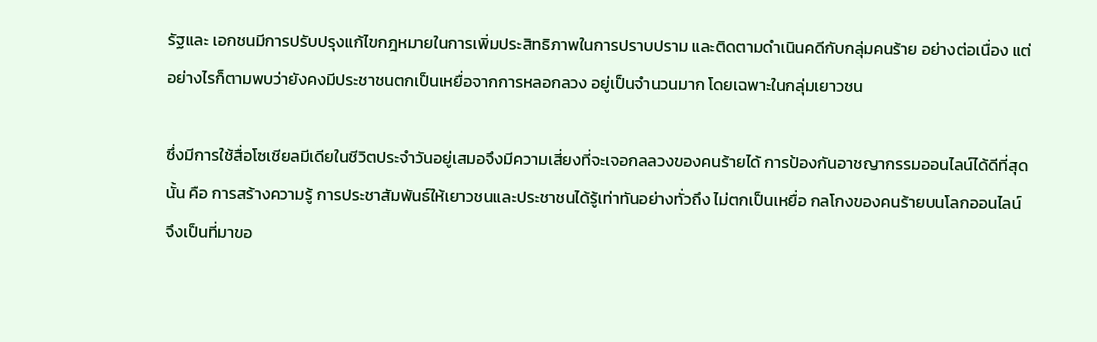รัฐและ เอกชนมีการปรับปรุงแก้ไขกฎหมายในการเพิ่มประสิทธิภาพในการปราบปราม และติดตามดำเนินคดีกับกลุ่มคนร้าย อย่างต่อเนื่อง แต่อย่างไรก็ตามพบว่ายังคงมีประชาชนตกเป็นเหยื่อจากการหลอกลวง อยู่เป็นจำนวนมาก โดยเฉพาะในกลุ่มเยาวชน

ซึ่งมีการใช้สื่อโซเชียลมีเดียในชีวิตประจำวันอยู่เสมอจึงมีความเสี่ยงที่จะเจอกลลวงของคนร้ายได้ การป้องกันอาชญากรรมออนไลน์ได้ดีที่สุดนั้น คือ การสร้างความรู้ การประชาสัมพันธ์ให้เยาวชนและประชาชนได้รู้เท่าทันอย่างทั่วถึง ไม่ตกเป็นเหยื่อ กลโกงของคนร้ายบนโลกออนไลน์ จึงเป็นที่มาขอ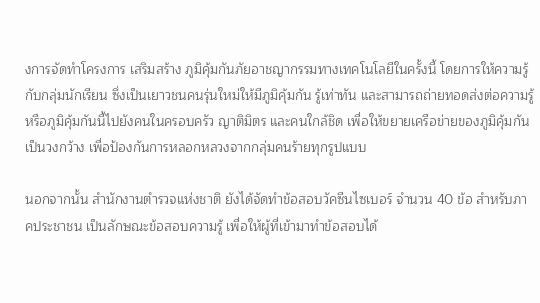งการจัดทำโครงการ เสริมสร้าง ภูมิคุ้มกันภัยอาชญากรรมทางเทคโนโลยีในครั้งนี้ โดยการให้ความรู้กับกลุ่มนักเรียน ซึ่งเป็นเยาวชนคนรุ่นใหม่ให้มีภูมิคุ้มกัน รู้เท่าทัน และสามารถถ่ายทอดส่งต่อความรู้ หรือภูมิคุ้มกันนี้ไปยังคนในครอบครัว ญาติมิตร และคนใกล้ชิด เพื่อให้ขยายเครือข่ายของภูมิคุ้มกันเป็นวงกว้าง เพื่อป้องกันการหลอกหลวงจากกลุ่มคนร้ายทุกรูปแบบ

นอกจากนั้น สำนักงานตำรวจแห่งชาติ ยังได้จัดทำข้อสอบวัคซีนไซเบอร์ จำนวน 40 ข้อ สำหรับภาคประชาชน เป็นลักษณะข้อสอบความรู้ เพื่อให้ผู้ที่เข้ามาทำข้อสอบได้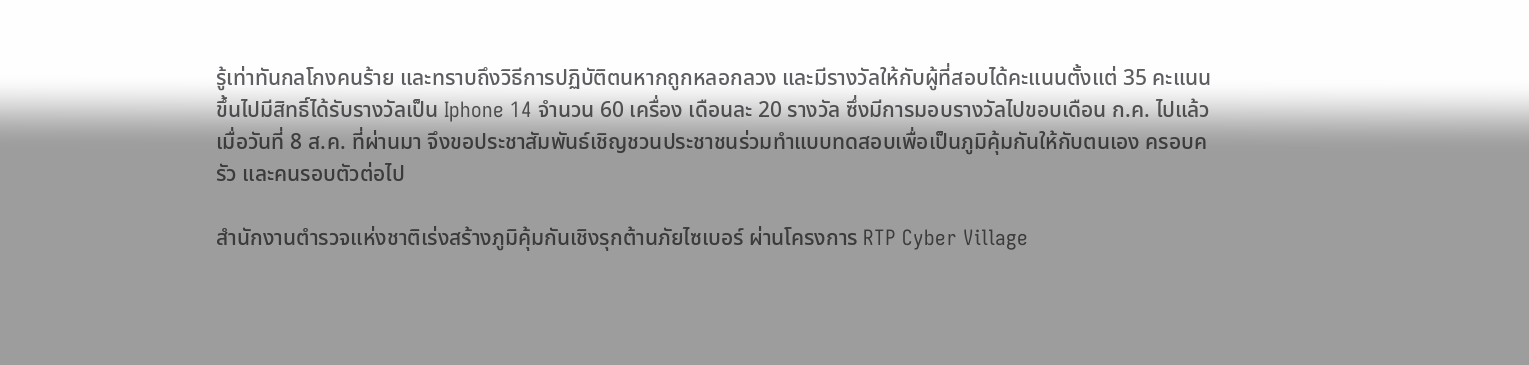รู้เท่าทันกลโกงคนร้าย และทราบถึงวิธีการปฏิบัติตนหากถูกหลอกลวง และมีรางวัลให้กับผู้ที่สอบได้คะแนนตั้งแต่ 35 คะแนนขึ้นไปมีสิทธิ์ได้รับรางวัลเป็น Iphone 14 จำนวน 60 เครื่อง เดือนละ 20 รางวัล ซึ่งมีการมอบรางวัลไปขอบเดือน ก.ค. ไปแล้ว เมื่อวันที่ 8 ส.ค. ที่ผ่านมา จึงขอประชาสัมพันธ์เชิญชวนประชาชนร่วมทำแบบทดสอบเพื่อเป็นภูมิคุ้มกันให้กับตนเอง ครอบครัว และคนรอบตัวต่อไป

สำนักงานตำรวจแห่งชาติเร่งสร้างภูมิคุ้มกันเชิงรุกต้านภัยไซเบอร์ ผ่านโครงการ RTP Cyber Village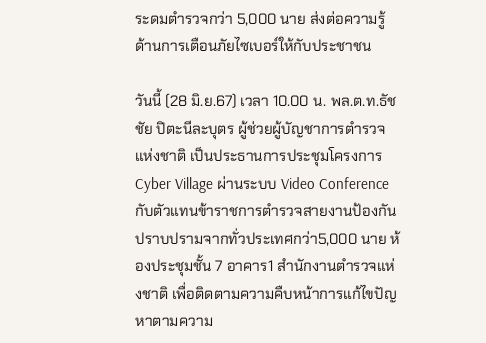ระดมตำรวจกว่า 5,000 นาย ส่งต่อความรู้ด้านการเตือนภัยไซเบอร์ให้กับประชาชน

วันนี้ (28 มิ.ย.67) เวลา 10.00 น. พล.ต.ท.ธัชชัย ปิตะนีละบุตร ผู้ช่วยผู้บัญชาการตำรวจแห่งชาติ เป็นประธานการประชุมโครงการ Cyber Village ผ่านระบบ Video Conference กับตัวแทนข้าราชการตำรวจสายงานป้องกันปราบปรามจากทั่วประเทศกว่า5,000 นาย ห้องประชุมชั้น 7 อาคาร1 สำนักงานตำรวจแห่งชาติ เพื่อติดตามความคืบหน้าการแก้ไขปัญหาตามความ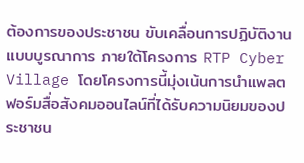ต้องการของประชาชน ขับเคลื่อนการปฏิบัติงานแบบบูรณาการ ภายใต้โครงการ RTP Cyber Village โดยโครงการนี้มุ่งเน้นการนำแพลตฟอร์มสื่อสังคมออนไลน์ที่ได้รับความนิยมของประชาชน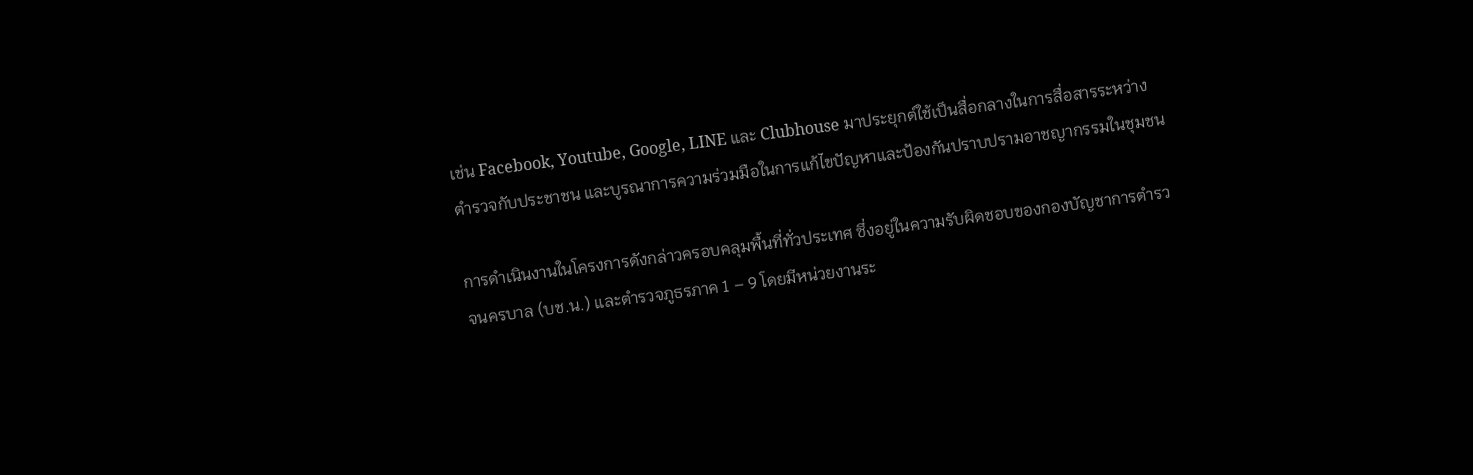เช่น Facebook, Youtube, Google, LINE และ Clubhouse มาประยุกต์ใช้เป็นสื่อกลางในการสื่อสารระหว่างตำรวจกับประชาชน และบูรณาการความร่วมมือในการแก้ไขปัญหาและป้องกันปราบปรามอาชญากรรมในชุมชน

การดำเนินงานในโครงการดังกล่าวครอบคลุมพื้นที่ทั่วประเทศ ซึ่งอยู่ในความรับผิดชอบของกองบัญชาการตำรวจนครบาล (บช.น.) และตำรวจภูธรภาค 1 – 9 โดยมีหน่วยงานระ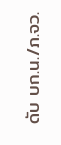ดับ บก.น./ภ.จว.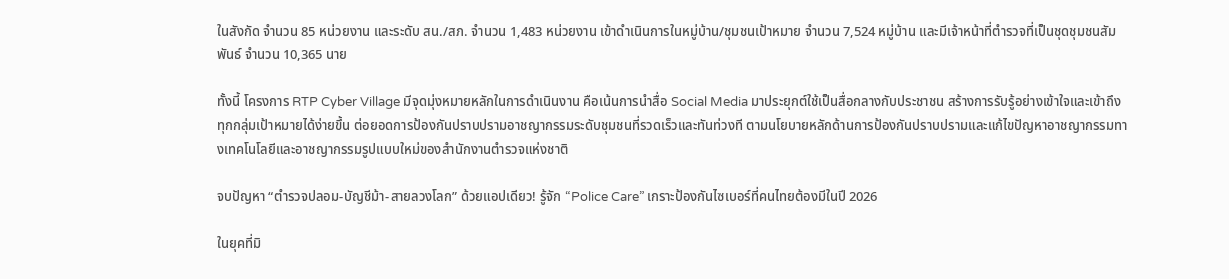ในสังกัด จำนวน 85 หน่วยงาน และระดับ สน./สภ. จำนวน 1,483 หน่วยงาน เข้าดำเนินการในหมู่บ้าน/ชุมชนเป้าหมาย จำนวน 7,524 หมู่บ้าน และมีเจ้าหน้าที่ตำรวจที่เป็นชุดชุมชนสัมพันธ์ จำนวน 10,365 นาย

ทั้งนี้ โครงการ RTP Cyber Village มีจุดมุ่งหมายหลักในการดำเนินงาน คือเน้นการนำสื่อ Social Media มาประยุกต์ใช้เป็นสื่อกลางกับประชาชน สร้างการรับรู้อย่างเข้าใจและเข้าถึงทุกกลุ่มเป้าหมายได้ง่ายขึ้น ต่อยอดการป้องกันปราบปรามอาชญากรรมระดับชุมชนที่รวดเร็วและทันท่วงที ตามนโยบายหลักด้านการป้องกันปราบปรามและแก้ไขปัญหาอาชญากรรมทางเทคโนโลยีและอาชญากรรมรูปแบบใหม่ของสำนักงานตำรวจแห่งชาติ

จบปัญหา “ตำรวจปลอม-บัญชีม้า-สายลวงโลก” ด้วยแอปเดียว! รู้จัก “Police Care” เกราะป้องกันไซเบอร์ที่คนไทยต้องมีในปี 2026

ในยุคที่มิ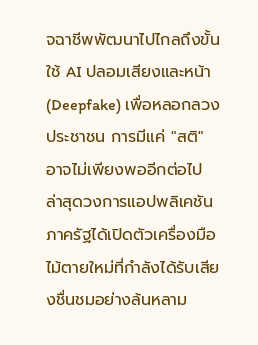จฉาชีพพัฒนาไปไกลถึงขั้นใช้ AI ปลอมเสียงและหน้า (Deepfake) เพื่อหลอกลวงประชาชน การมีแค่ "สติ" อาจไม่เพียงพออีกต่อไป ล่าสุดวงการแอปพลิเคชันภาครัฐได้เปิดตัวเครื่องมือไม้ตายใหม่ที่กำลังได้รับเสียงชื่นชมอย่างล้นหลาม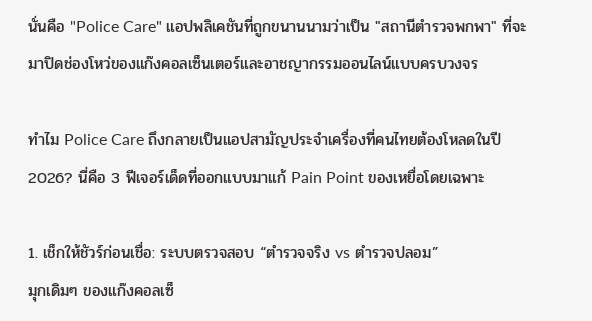นั่นคือ "Police Care" แอปพลิเคชันที่ถูกขนานนามว่าเป็น "สถานีตำรวจพกพา" ที่จะมาปิดช่องโหว่ของแก๊งคอลเซ็นเตอร์และอาชญากรรมออนไลน์แบบครบวงจร

ทำไม Police Care ถึงกลายเป็นแอปสามัญประจำเครื่องที่คนไทยต้องโหลดในปี 2026? นี่คือ 3 ฟีเจอร์เด็ดที่ออกแบบมาแก้ Pain Point ของเหยื่อโดยเฉพาะ

1. เช็กให้ชัวร์ก่อนเชื่อ: ระบบตรวจสอบ “ตำรวจจริง vs ตำรวจปลอม”
มุกเดิมๆ ของแก๊งคอลเซ็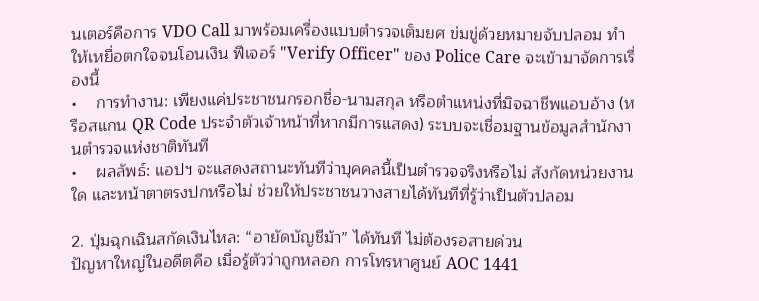นเตอร์คือการ VDO Call มาพร้อมเครื่องแบบตำรวจเต็มยศ ข่มขู่ด้วยหมายจับปลอม ทำให้เหยื่อตกใจจนโอนเงิน ฟีเจอร์ "Verify Officer" ของ Police Care จะเข้ามาจัดการเรื่องนี้
•    การทำงาน: เพียงแค่ประชาชนกรอกชื่อ-นามสกุล หรือตำแหน่งที่มิจฉาชีพแอบอ้าง (หรือสแกน QR Code ประจำตัวเจ้าหน้าที่หากมีการแสดง) ระบบจะเชื่อมฐานข้อมูลสำนักงานตำรวจแห่งชาติทันที
•    ผลลัพธ์: แอปฯ จะแสดงสถานะทันทีว่าบุคคลนี้เป็นตำรวจจริงหรือไม่ สังกัดหน่วยงานใด และหน้าตาตรงปกหรือไม่ ช่วยให้ประชาชนวางสายได้ทันทีที่รู้ว่าเป็นตัวปลอม

2. ปุ่มฉุกเฉินสกัดเงินไหล: “อายัดบัญชีม้า” ได้ทันที ไม่ต้องรอสายด่วน
ปัญหาใหญ่ในอดีตคือ เมื่อรู้ตัวว่าถูกหลอก การโทรหาศูนย์ AOC 1441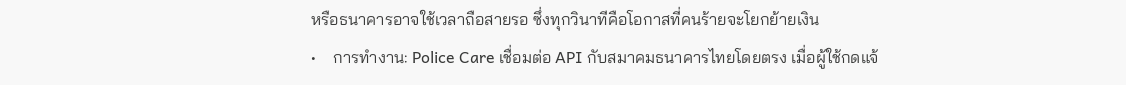หรือธนาคารอาจใช้เวลาถือสายรอ ซึ่งทุกวินาทีคือโอกาสที่คนร้ายจะโยกย้ายเงิน
•    การทำงาน: Police Care เชื่อมต่อ API กับสมาคมธนาคารไทยโดยตรง เมื่อผู้ใช้กดแจ้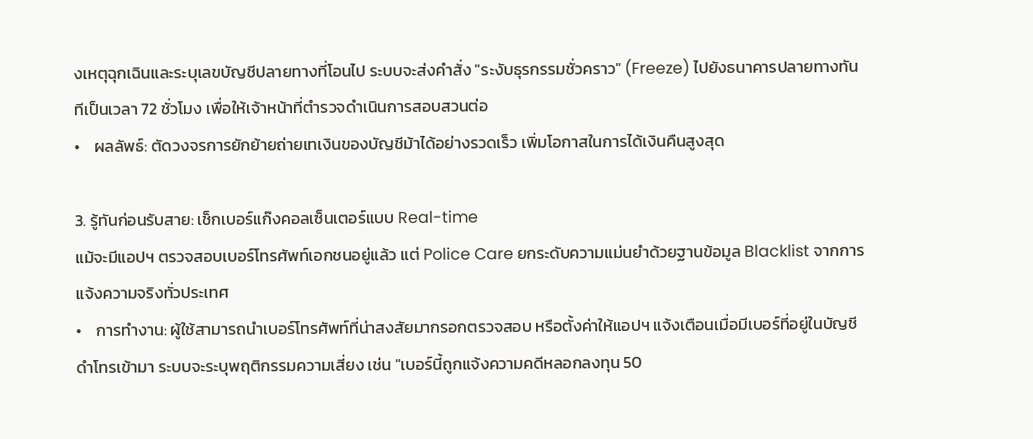งเหตุฉุกเฉินและระบุเลขบัญชีปลายทางที่โอนไป ระบบจะส่งคำสั่ง "ระงับธุรกรรมชั่วคราว" (Freeze) ไปยังธนาคารปลายทางทันทีเป็นเวลา 72 ชั่วโมง เพื่อให้เจ้าหน้าที่ตำรวจดำเนินการสอบสวนต่อ
•    ผลลัพธ์: ตัดวงจรการยักย้ายถ่ายเทเงินของบัญชีม้าได้อย่างรวดเร็ว เพิ่มโอกาสในการได้เงินคืนสูงสุด

3. รู้ทันก่อนรับสาย: เช็กเบอร์แก๊งคอลเซ็นเตอร์แบบ Real-time
แม้จะมีแอปฯ ตรวจสอบเบอร์โทรศัพท์เอกชนอยู่แล้ว แต่ Police Care ยกระดับความแม่นยำด้วยฐานข้อมูล Blacklist จากการแจ้งความจริงทั่วประเทศ
•    การทำงาน: ผู้ใช้สามารถนำเบอร์โทรศัพท์ที่น่าสงสัยมากรอกตรวจสอบ หรือตั้งค่าให้แอปฯ แจ้งเตือนเมื่อมีเบอร์ที่อยู่ในบัญชีดำโทรเข้ามา ระบบจะระบุพฤติกรรมความเสี่ยง เช่น "เบอร์นี้ถูกแจ้งความคดีหลอกลงทุน 50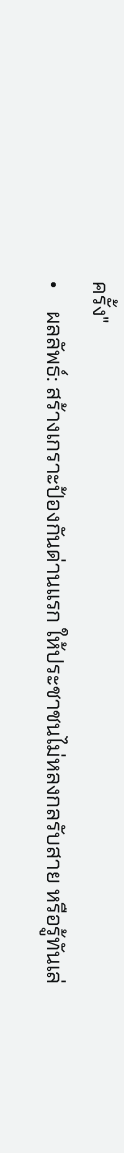ครั้ง"
•    ผลลัพธ์: สร้างเกราะป้องกันด่านแรก ให้ประชาชนไม่หลงกลรับสาย หรือรู้ทันเล่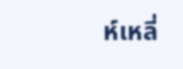ห์เหลี่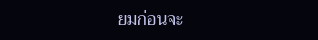ยมก่อนจะ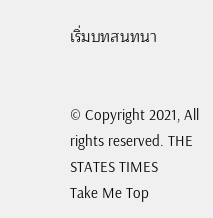เริ่มบทสนทนา


© Copyright 2021, All rights reserved. THE STATES TIMES
Take Me Top